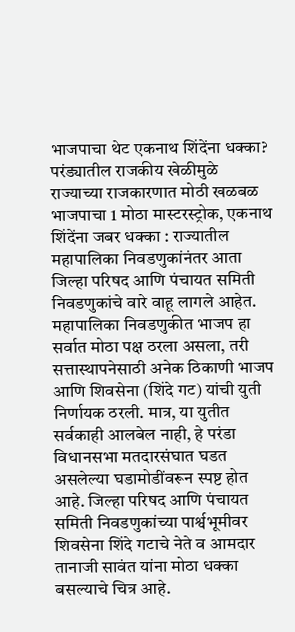भाजपाचा थेट एकनाथ शिंदेंना धक्का? परंड्यातील राजकीय खेळीमुळे राज्याच्या राजकारणात मोठी खळबळ
भाजपाचा 1 मोठा मास्टरस्ट्रोक, एकनाथ शिंदेंना जबर धक्का : राज्यातील महापालिका निवडणुकांनंतर आता जिल्हा परिषद आणि पंचायत समिती निवडणुकांचे वारे वाहू लागले आहेत. महापालिका निवडणुकीत भाजप हा सर्वात मोठा पक्ष ठरला असला, तरी सत्तास्थापनेसाठी अनेक ठिकाणी भाजप आणि शिवसेना (शिंदे गट) यांची युती निर्णायक ठरली. मात्र, या युतीत सर्वकाही आलबेल नाही, हे परंडा विधानसभा मतदारसंघात घडत असलेल्या घडामोडींवरून स्पष्ट होत आहे. जिल्हा परिषद आणि पंचायत समिती निवडणुकांच्या पार्श्वभूमीवर शिवसेना शिंदे गटाचे नेते व आमदार तानाजी सावंत यांना मोठा धक्का बसल्याचे चित्र आहे.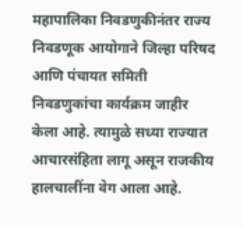महापालिका निवडणुकीनंतर राज्य निवडणूक आयोगाने जिल्हा परिषद आणि पंचायत समिती निवडणुकांचा कार्यक्रम जाहीर केला आहे. त्यामुळे सध्या राज्यात आचारसंहिता लागू असून राजकीय हालचालींना वेग आला आहे.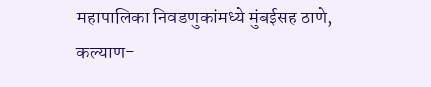महापालिका निवडणुकांमध्ये मुंबईसह ठाणे, कल्याण-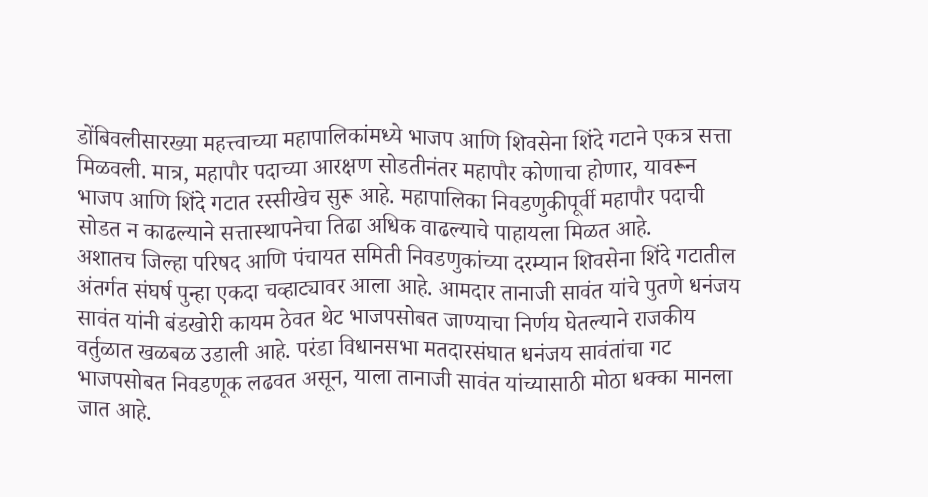डोंबिवलीसारख्या महत्त्वाच्या महापालिकांमध्ये भाजप आणि शिवसेना शिंदे गटाने एकत्र सत्ता मिळवली. मात्र, महापौर पदाच्या आरक्षण सोडतीनंतर महापौर कोणाचा होणार, यावरून भाजप आणि शिंदे गटात रस्सीखेच सुरू आहे. महापालिका निवडणुकीपूर्वी महापौर पदाची सोडत न काढल्याने सत्तास्थापनेचा तिढा अधिक वाढल्याचे पाहायला मिळत आहे.
अशातच जिल्हा परिषद आणि पंचायत समिती निवडणुकांच्या दरम्यान शिवसेना शिंदे गटातील अंतर्गत संघर्ष पुन्हा एकदा चव्हाट्यावर आला आहे. आमदार तानाजी सावंत यांचे पुतणे धनंजय सावंत यांनी बंडखोरी कायम ठेवत थेट भाजपसोबत जाण्याचा निर्णय घेतल्याने राजकीय वर्तुळात खळबळ उडाली आहे. परंडा विधानसभा मतदारसंघात धनंजय सावंतांचा गट भाजपसोबत निवडणूक लढवत असून, याला तानाजी सावंत यांच्यासाठी मोठा धक्का मानला जात आहे.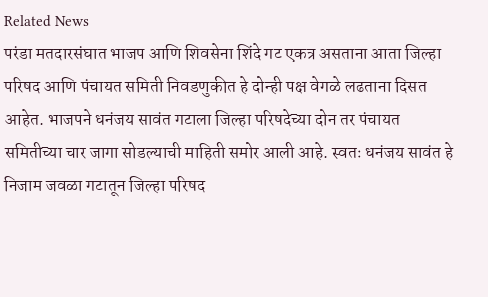Related News
परंडा मतदारसंघात भाजप आणि शिवसेना शिंदे गट एकत्र असताना आता जिल्हा परिषद आणि पंचायत समिती निवडणुकीत हे दोन्ही पक्ष वेगळे लढताना दिसत आहेत. भाजपने धनंजय सावंत गटाला जिल्हा परिषदेच्या दोन तर पंचायत समितीच्या चार जागा सोडल्याची माहिती समोर आली आहे. स्वतः धनंजय सावंत हे निजाम जवळा गटातून जिल्हा परिषद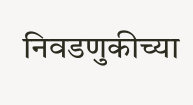निवडणुकीच्या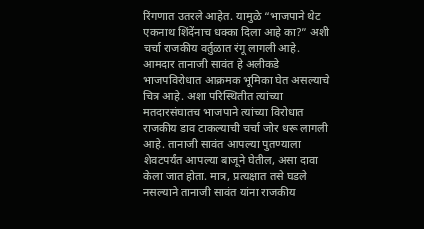रिंगणात उतरले आहेत. यामुळे “भाजपाने थेट एकनाथ शिंदेंनाच धक्का दिला आहे का?” अशी चर्चा राजकीय वर्तुळात रंगू लागली आहे.
आमदार तानाजी सावंत हे अलीकडे भाजपविरोधात आक्रमक भूमिका घेत असल्याचे चित्र आहे. अशा परिस्थितीत त्यांच्या मतदारसंघातच भाजपाने त्यांच्या विरोधात राजकीय डाव टाकल्याची चर्चा जोर धरू लागली आहे. तानाजी सावंत आपल्या पुतण्याला शेवटपर्यंत आपल्या बाजूने घेतील, असा दावा केला जात होता. मात्र, प्रत्यक्षात तसे घडले नसल्याने तानाजी सावंत यांना राजकीय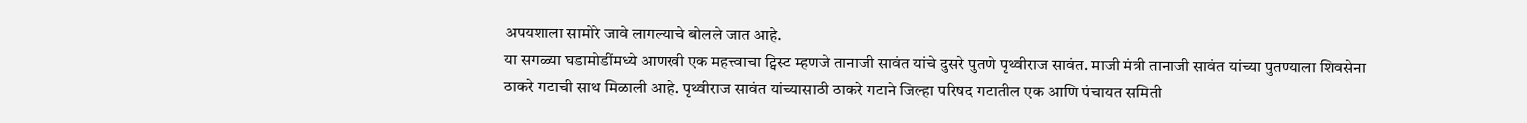अपयशाला सामोरे जावे लागल्याचे बोलले जात आहे.
या सगळ्या घडामोडींमध्ये आणखी एक महत्त्वाचा ट्विस्ट म्हणजे तानाजी सावंत यांचे दुसरे पुतणे पृथ्वीराज सावंत. माजी मंत्री तानाजी सावंत यांच्या पुतण्याला शिवसेना ठाकरे गटाची साथ मिळाली आहे. पृथ्वीराज सावंत यांच्यासाठी ठाकरे गटाने जिल्हा परिषद गटातील एक आणि पंचायत समिती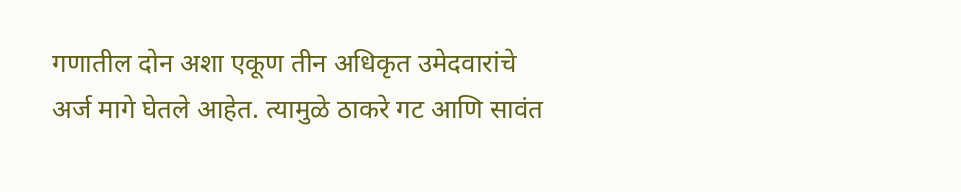गणातील दोन अशा एकूण तीन अधिकृत उमेदवारांचे अर्ज मागे घेतले आहेत. त्यामुळे ठाकरे गट आणि सावंत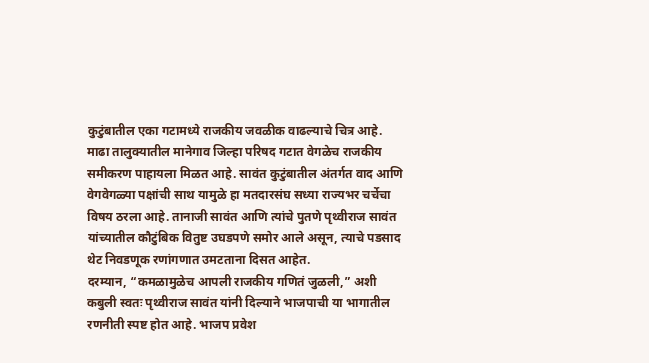कुटुंबातील एका गटामध्ये राजकीय जवळीक वाढल्याचे चित्र आहे.
माढा तालुक्यातील मानेगाव जिल्हा परिषद गटात वेगळेच राजकीय समीकरण पाहायला मिळत आहे. सावंत कुटुंबातील अंतर्गत वाद आणि वेगवेगळ्या पक्षांची साथ यामुळे हा मतदारसंघ सध्या राज्यभर चर्चेचा विषय ठरला आहे. तानाजी सावंत आणि त्यांचे पुतणे पृथ्वीराज सावंत यांच्यातील कौटुंबिक वितुष्ट उघडपणे समोर आले असून, त्याचे पडसाद थेट निवडणूक रणांगणात उमटताना दिसत आहेत.
दरम्यान, “कमळामुळेच आपली राजकीय गणितं जुळली,” अशी कबुली स्वतः पृथ्वीराज सावंत यांनी दिल्याने भाजपाची या भागातील रणनीती स्पष्ट होत आहे. भाजप प्रवेश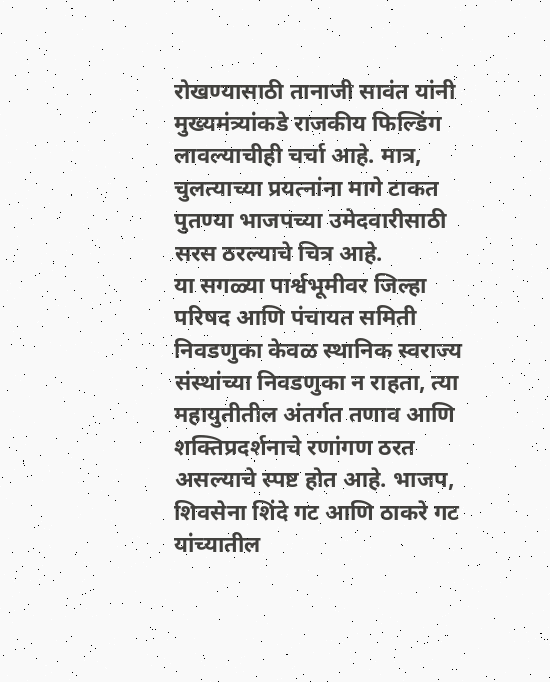रोखण्यासाठी तानाजी सावंत यांनी मुख्यमंत्र्यांकडे राजकीय फिल्डिंग लावल्याचीही चर्चा आहे. मात्र, चुलत्याच्या प्रयत्नांना मागे टाकत पुतण्या भाजपच्या उमेदवारीसाठी सरस ठरल्याचे चित्र आहे.
या सगळ्या पार्श्वभूमीवर जिल्हा परिषद आणि पंचायत समिती निवडणुका केवळ स्थानिक स्वराज्य संस्थांच्या निवडणुका न राहता, त्या महायुतीतील अंतर्गत तणाव आणि शक्तिप्रदर्शनाचे रणांगण ठरत असल्याचे स्पष्ट होत आहे. भाजप, शिवसेना शिंदे गट आणि ठाकरे गट यांच्यातील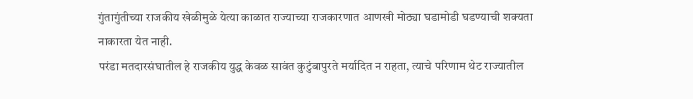गुंतागुंतीच्या राजकीय खेळीमुळे येत्या काळात राज्याच्या राजकारणात आणखी मोठ्या घडामोडी घडण्याची शक्यता नाकारता येत नाही.
परंडा मतदारसंघातील हे राजकीय युद्ध केवळ सावंत कुटुंबापुरते मर्यादित न राहता, त्याचे परिणाम थेट राज्यातील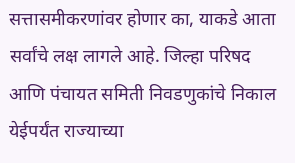सत्तासमीकरणांवर होणार का, याकडे आता सर्वांचे लक्ष लागले आहे. जिल्हा परिषद आणि पंचायत समिती निवडणुकांचे निकाल येईपर्यंत राज्याच्या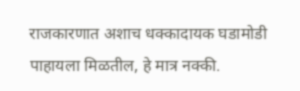राजकारणात अशाच धक्कादायक घडामोडी पाहायला मिळतील, हे मात्र नक्की.